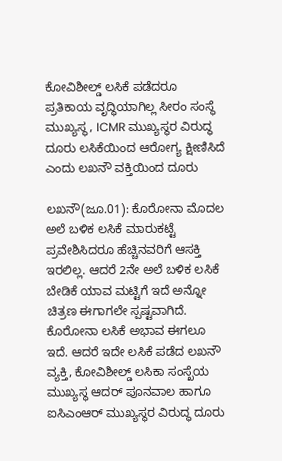ಕೋವಿಶೀಲ್ಡ್ ಲಸಿಕೆ ಪಡೆದರೂ ಪ್ರತಿಕಾಯ ವೃದ್ಧಿಯಾಗಿಲ್ಲ ಸೀರಂ ಸಂಸ್ಥೆ ಮುಖ್ಯಸ್ಥ, ICMR ಮುಖ್ಯಸ್ಥರ ವಿರುದ್ಧ ದೂರು ಲಸಿಕೆಯಿಂದ ಆರೋಗ್ಯ ಕ್ಷೀಣಿಸಿದೆ ಎಂದು ಲಖನೌ ವಕ್ತಿಯಿಂದ ದೂರು

ಲಖನೌ(ಜೂ.01): ಕೊರೋನಾ ಮೊದಲ ಅಲೆ ಬಳಿಕ ಲಸಿಕೆ ಮಾರುಕಟ್ಟೆ ಪ್ರವೇಶಿಸಿದರೂ ಹೆಚ್ಚಿನವರಿಗೆ ಆಸಕ್ತಿ ಇರಲಿಲ್ಲ. ಆದರೆ 2ನೇ ಅಲೆ ಬಳಿಕ ಲಸಿಕೆ ಬೇಡಿಕೆ ಯಾವ ಮಟ್ಟಿಗೆ ಇದೆ ಅನ್ನೋ ಚಿತ್ರಣ ಈಗಾಗಲೇ ಸ್ಪಷ್ಟವಾಗಿದೆ. ಕೊರೋನಾ ಲಸಿಕೆ ಅಭಾವ ಈಗಲೂ ಇದೆ. ಆದರೆ ಇದೇ ಲಸಿಕೆ ಪಡೆದ ಲಖನೌ ವ್ಯಕ್ತಿ, ಕೋವಿಶೀಲ್ಡ್ ಲಸಿಕಾ ಸಂಸ್ಖೆಯ ಮುಖ್ಯಸ್ಥ ಆದರ್ ಪೂನವಾಲ ಹಾಗೂ ಐಸಿಎಂಆರ್ ಮುಖ್ಯಸ್ಥರ ವಿರುದ್ಧ ದೂರು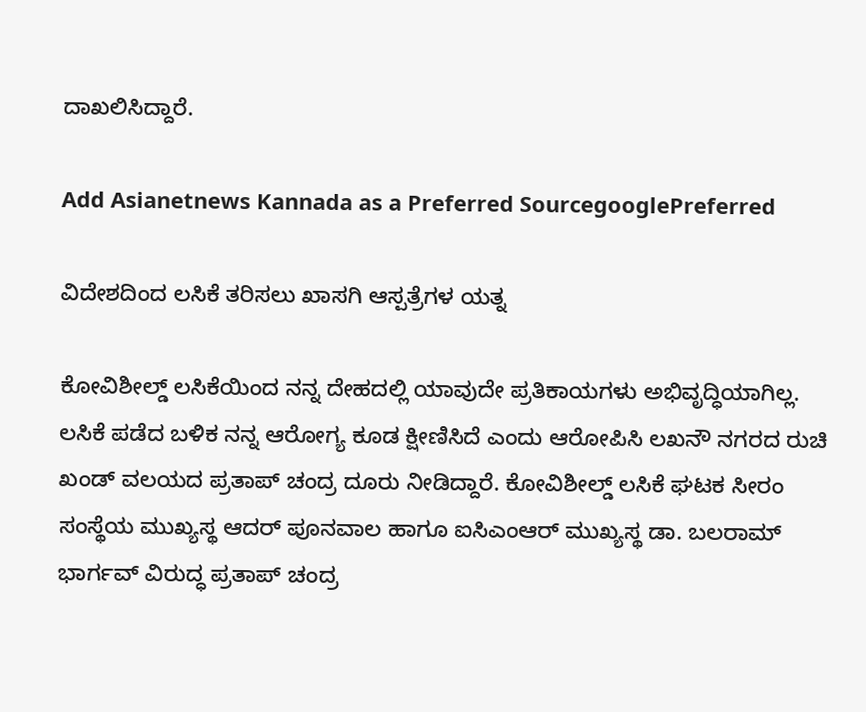ದಾಖಲಿಸಿದ್ದಾರೆ.

Add Asianetnews Kannada as a Preferred SourcegooglePreferred

ವಿದೇಶದಿಂದ ಲಸಿಕೆ ತರಿಸಲು ಖಾಸಗಿ ಆಸ್ಪತ್ರೆಗಳ ಯತ್ನ

ಕೋವಿಶೀಲ್ಡ್ ಲಸಿಕೆಯಿಂದ ನನ್ನ ದೇಹದಲ್ಲಿ ಯಾವುದೇ ಪ್ರತಿಕಾಯಗಳು ಅಭಿವೃದ್ಧಿಯಾಗಿಲ್ಲ. ಲಸಿಕೆ ಪಡೆದ ಬಳಿಕ ನನ್ನ ಆರೋಗ್ಯ ಕೂಡ ಕ್ಷೀಣಿಸಿದೆ ಎಂದು ಆರೋಪಿಸಿ ಲಖನೌ ನಗರದ ರುಚಿ ಖಂಡ್ ವಲಯದ ಪ್ರತಾಪ್ ಚಂದ್ರ ದೂರು ನೀಡಿದ್ದಾರೆ. ಕೋವಿಶೀಲ್ಡ್ ಲಸಿಕೆ ಘಟಕ ಸೀರಂ ಸಂಸ್ಥೆಯ ಮುಖ್ಯಸ್ಥ ಆದರ್ ಪೂನವಾಲ ಹಾಗೂ ಐಸಿಎಂಆರ್ ಮುಖ್ಯಸ್ಥ ಡಾ. ಬಲರಾಮ್ ಭಾರ್ಗವ್ ವಿರುದ್ಧ ಪ್ರತಾಪ್ ಚಂದ್ರ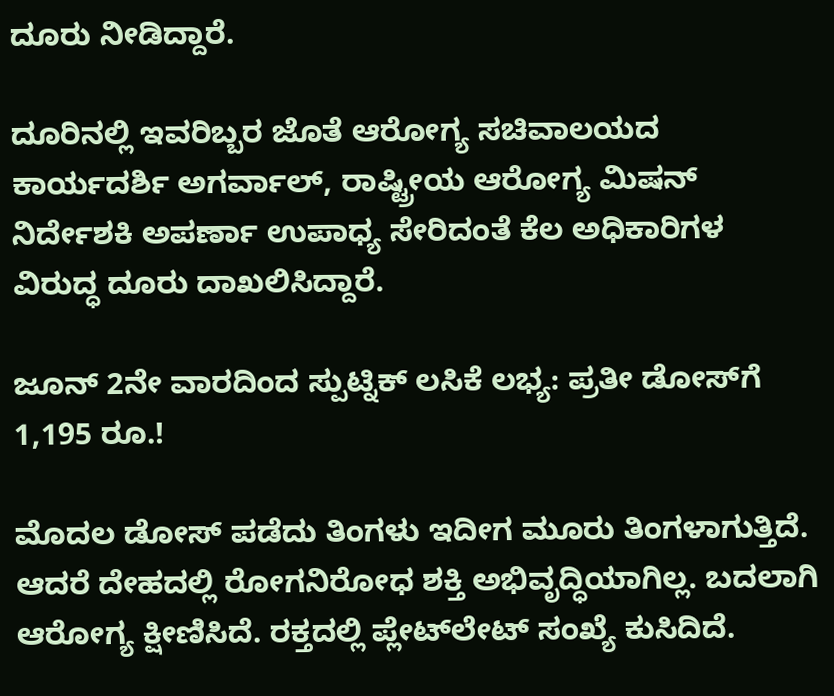ದೂರು ನೀಡಿದ್ದಾರೆ.

ದೂರಿನಲ್ಲಿ ಇವರಿಬ್ಬರ ಜೊತೆ ಆರೋಗ್ಯ ಸಚಿವಾಲಯದ ಕಾರ್ಯದರ್ಶಿ ಅಗರ್ವಾಲ್, ರಾಷ್ಟ್ರೀಯ ಆರೋಗ್ಯ ಮಿಷನ್ ನಿರ್ದೇಶಕಿ ಅಪರ್ಣಾ ಉಪಾಧ್ಯ ಸೇರಿದಂತೆ ಕೆಲ ಅಧಿಕಾರಿಗಳ ವಿರುದ್ಧ ದೂರು ದಾಖಲಿಸಿದ್ದಾರೆ.

ಜೂನ್‌ 2ನೇ ವಾರದಿಂದ ಸ್ಪುಟ್ನಿಕ್‌ ಲಸಿಕೆ ಲಭ್ಯ: ಪ್ರತೀ ಡೋಸ್‌ಗೆ 1,195 ರೂ.!

ಮೊದಲ ಡೋಸ್ ಪಡೆದು ತಿಂಗಳು ಇದೀಗ ಮೂರು ತಿಂಗಳಾಗುತ್ತಿದೆ. ಆದರೆ ದೇಹದಲ್ಲಿ ರೋಗನಿರೋಧ ಶಕ್ತಿ ಅಭಿವೃದ್ಧಿಯಾಗಿಲ್ಲ. ಬದಲಾಗಿ ಆರೋಗ್ಯ ಕ್ಷೀಣಿಸಿದೆ. ರಕ್ತದಲ್ಲಿ ಪ್ಲೇಟ್‌ಲೇಟ್ ಸಂಖ್ಯೆ ಕುಸಿದಿದೆ.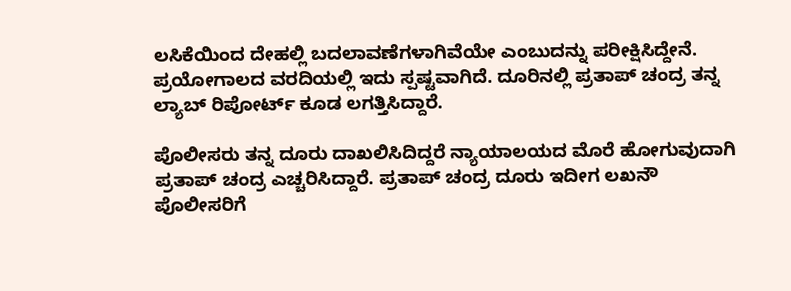ಲಸಿಕೆಯಿಂದ ದೇಹಲ್ಲಿ ಬದಲಾವಣೆಗಳಾಗಿವೆಯೇ ಎಂಬುದನ್ನು ಪರೀಕ್ಷಿಸಿದ್ದೇನೆ. ಪ್ರಯೋಗಾಲದ ವರದಿಯಲ್ಲಿ ಇದು ಸ್ಪಷ್ಟವಾಗಿದೆ. ದೂರಿನಲ್ಲಿ ಪ್ರತಾಪ್ ಚಂದ್ರ ತನ್ನ ಲ್ಯಾಬ್ ರಿಪೋರ್ಟ್ ಕೂಡ ಲಗತ್ತಿಸಿದ್ದಾರೆ.

ಪೊಲೀಸರು ತನ್ನ ದೂರು ದಾಖಲಿಸಿದಿದ್ದರೆ ನ್ಯಾಯಾಲಯದ ಮೊರೆ ಹೋಗುವುದಾಗಿ ಪ್ರತಾಪ್ ಚಂದ್ರ ಎಚ್ಚರಿಸಿದ್ದಾರೆ. ಪ್ರತಾಪ್ ಚಂದ್ರ ದೂರು ಇದೀಗ ಲಖನೌ ಪೊಲೀಸರಿಗೆ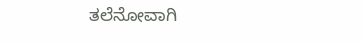ತಲೆನೋವಾಗಿ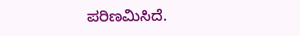ಪರಿಣಮಿಸಿದೆ.